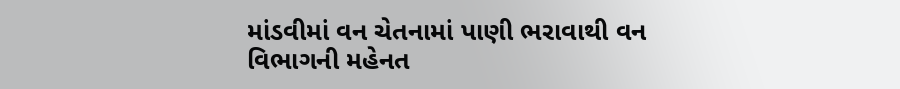માંડવીમાં વન ચેતનામાં પાણી ભરાવાથી વન વિભાગની મહેનત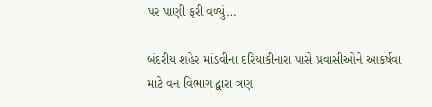પર પાણી ફરી વળ્યું…

બંદરીય શહેર માંડવીના દરિયાકીનારા પાસે પ્રવાસીઓને આકર્ષવા માટે વન વિભાગ દ્વારા ત્રણ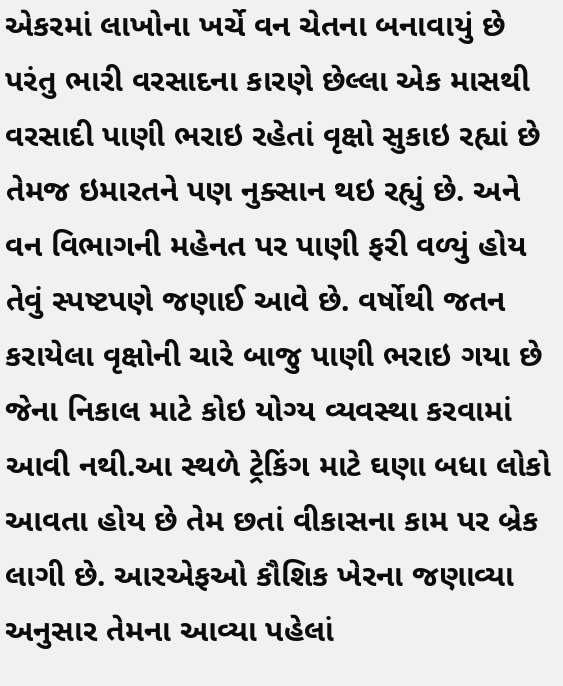એકરમાં લાખોના ખર્ચે વન ચેતના બનાવાયું છે પરંતુ ભારી વરસાદના કારણે છેલ્લા એક માસથી વરસાદી પાણી ભરાઇ રહેતાં વૃક્ષો સુકાઇ રહ્યાં છે તેમજ ઇમારતને પણ નુક્સાન થઇ રહ્યું છે. અને વન વિભાગની મહેનત પર પાણી ફરી વળ્યું હોય તેવું સ્પષ્ટપણે જણાઈ આવે છે. વર્ષોથી જતન કરાયેલા વૃક્ષોની ચારે બાજુ પાણી ભરાઇ ગયા છે જેના નિકાલ માટે કોઇ યોગ્ય વ્યવસ્થા કરવામાં આવી નથી.આ સ્થળે ટ્રેકિંગ માટે ઘણા બધા લોકો આવતા હોય છે તેમ છતાં વીકાસના કામ પર બ્રેક લાગી છે. આરએફઓ કૌશિક ખેરના જણાવ્યા અનુસાર તેમના આવ્યા પહેલાં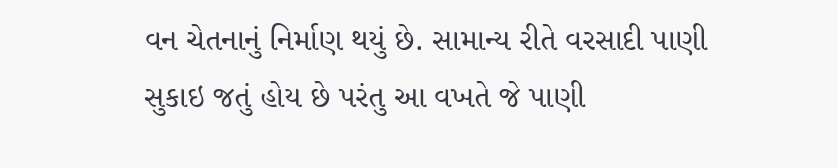વન ચેતનાનું નિર્માણ થયું છે. સામાન્ય રીતે વરસાદી પાણી સુકાઇ જતું હોય છે પરંતુ આ વખતે જે પાણી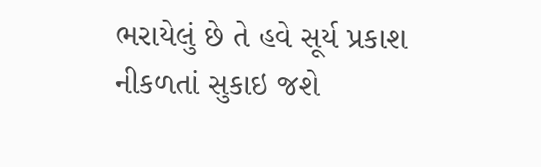ભરાયેલું છે તે હવે સૂર્ય પ્રકાશ નીકળતાં સુકાઇ જશે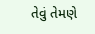તેવું તેમણે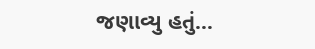જણાવ્યુ હતું…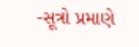-સૂત્રો પ્રમાણે